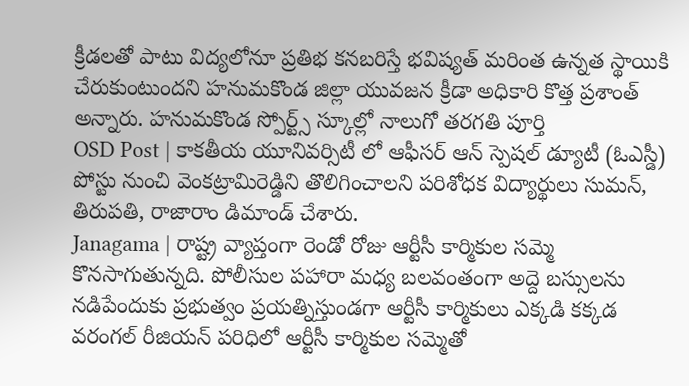క్రీడలతో పాటు విద్యలోనూ ప్రతిభ కనబరిస్తే భవిష్యత్ మరింత ఉన్నత స్థాయికి చేరుకుంటుందని హనుమకొండ జిల్లా యువజన క్రీడా అధికారి కొత్త ప్రశాంత్ అన్నారు. హనుమకొండ స్పోర్ట్స్ స్కూల్లో నాలుగో తరగతి పూర్తి
OSD Post | కాకతీయ యూనివర్సిటీ లో ఆఫీసర్ ఆన్ స్పెషల్ డ్యూటీ (ఓఎస్డీ) పోస్టు నుంచి వెంకట్రామిరెడ్డిని తొలిగించాలని పరిశోధక విద్యార్థులు సుమన్, తిరుపతి, రాజారాం డిమాండ్ చేశారు.
Janagama | రాష్ట్ర వ్యాప్తంగా రెండో రోజు ఆర్టీసీ కార్మికుల సమ్మె కొనసాగుతున్నది. పోలీసుల పహారా మధ్య బలవంతంగా అద్దె బస్సులను నడిపేందుకు ప్రభుత్వం ప్రయత్నిస్తుండగా ఆర్టీసీ కార్మికులు ఎక్కడి కక్కడ
వరంగల్ రీజియన్ పరిధిలో ఆర్టీసీ కార్మికుల సమ్మెతో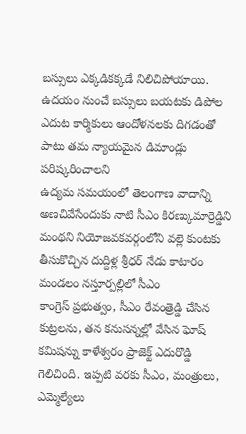బస్సులు ఎక్కడికక్కడే నిలిచిపోయాయి. ఉదయం నుంచే బస్సులు బయటకు డిపోల ఎదుట కార్మికులు ఆందోళనలకు దిగడంతో పాటు తమ న్యాయమైన డిమాండ్లు పరిష్కరించాలని
ఉద్యమ సమయంలో తెలంగాణ వాదాన్ని అణచివేసేందుకు నాటి సీఎం కిరణ్కుమార్రెడ్డిని మంథని నియోజవకవర్గంలోని వల్లె కుంటకు తీసుకొచ్చిన దుద్దిళ్ల శ్రీధర్ నేడు కాటారం మండలం నస్తూర్పల్లిలో సీఎం
కాంగ్రెస్ ప్రభుత్వం, సీఎం రేవంత్రెడ్డి చేసిన కుట్రలను, తన కనుసన్నల్లో వేసిన ఘోష్ కమిషన్ను కాళేశ్వరం ప్రాజెక్ట్ ఎదురొడ్డి గెలిచింది. ఇప్పటి వరకు సీఎం, మంత్రులు, ఎమ్మెల్యేలు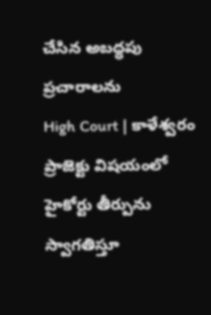చేసిన అబద్ధపు ప్రచారాలను
High Court | కాళేశ్వరం ప్రాజెక్టు విషయంలో హైకోర్టు తీర్పును స్వాగతిస్తూ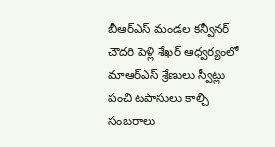బీఆర్ఎస్ మండల కన్వీనర్ చౌదరి పెళ్లి శేఖర్ ఆధ్వర్యంలో మాఆర్ఎస్ శ్రేణులు స్వీట్లు పంచి టపాసులు కాల్చి సంబరాలు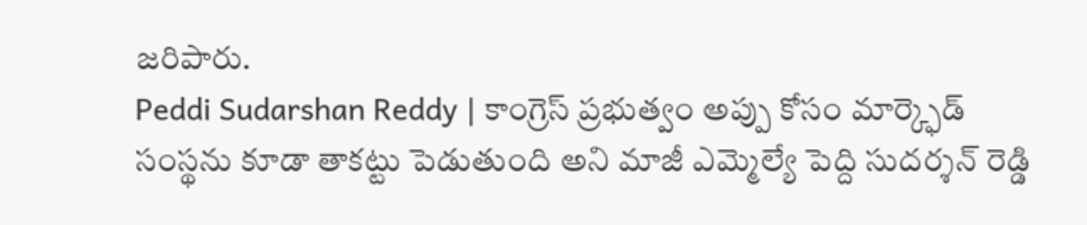జరిపారు.
Peddi Sudarshan Reddy | కాంగ్రెస్ ప్రభుత్వం అప్పు కోసం మార్క్ఫెడ్ సంస్థను కూడా తాకట్టు పెడుతుంది అని మాజీ ఎమ్మెల్యే పెద్ది సుదర్శన్ రెడ్డి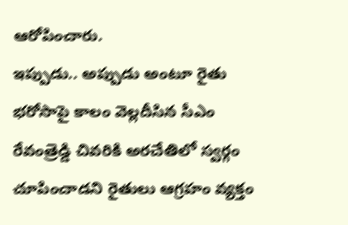ఆరోపించారు.
ఇప్పుడు.. అప్పుడు అంటూ రైతు భరోసాపై కాలం వెల్లదీసిన సీఎం రేవంత్రెడ్డి చివరికి అరచేతిలో స్వర్గం చూపించాడని రైతులు ఆగ్రహం వ్యక్తం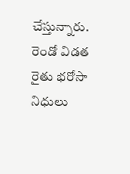చేస్తున్నారు. రెండో విడత రైతు భరోసా నిధులు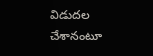విడుదల చేశానంటూ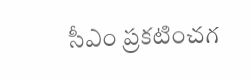సీఎం ప్రకటించగ